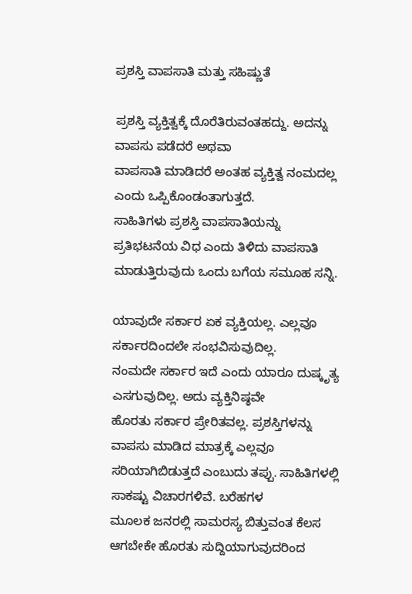ಪ್ರಶಸ್ತಿ ವಾಪಸಾತಿ ಮತ್ತು ಸಹಿಷ್ಣುತೆ

ಪ್ರಶಸ್ತಿ ವ್ಯಕ್ತಿತ್ವಕ್ಕೆ ದೊರೆತಿರುವಂತಹದ್ದು. ಅದನ್ನು ವಾಪಸು ಪಡೆದರೆ ಅಥವಾ
ವಾಪಸಾತಿ ಮಾಡಿದರೆ ಅಂತಹ ವ್ಯಕ್ತಿತ್ವ ನಂಮದಲ್ಲ ಎಂದು ಒಪ್ಪಿಕೊಂಡಂತಾಗುತ್ತದೆ.
ಸಾಹಿತಿಗಳು ಪ್ರಶಸ್ತಿ ವಾಪಸಾತಿಯನ್ನು ಪ್ರತಿಭಟನೆಯ ವಿಧ ಎಂದು ತಿಳಿದು ವಾಪಸಾತಿ
ಮಾಡುತ್ತಿರುವುದು ಒಂದು ಬಗೆಯ ಸಮೂಹ ಸನ್ನಿ.

ಯಾವುದೇ ಸರ್ಕಾರ ಏಕ ವ್ಯಕ್ತಿಯಲ್ಲ. ಎಲ್ಲವೂ ಸರ್ಕಾರದಿಂದಲೇ ಸಂಭವಿಸುವುದಿಲ್ಲ.
ನಂಮದೇ ಸರ್ಕಾರ ಇದೆ ಎಂದು ಯಾರೂ ದುಷ್ಕೃತ್ಯ ಎಸಗುವುದಿಲ್ಲ. ಅದು ವ್ಯಕ್ತಿನಿಷ್ಠವೇ
ಹೊರತು ಸರ್ಕಾರ ಪ್ರೇರಿತವಲ್ಲ. ಪ್ರಶಸ್ತಿಗಳನ್ನು ವಾಪಸು ಮಾಡಿದ ಮಾತ್ರಕ್ಕೆ ಎಲ್ಲವೂ
ಸರಿಯಾಗಿಬಿಡುತ್ತದೆ ಎಂಬುದು ತಪ್ಪು. ಸಾಹಿತಿಗಳಲ್ಲಿ ಸಾಕಷ್ಟು ವಿಚಾರಗಳಿವೆ. ಬರೆಹಗಳ
ಮೂಲಕ ಜನರಲ್ಲಿ ಸಾಮರಸ್ಯ ಬಿತ್ತುವಂತ ಕೆಲಸ ಆಗಬೇಕೇ ಹೊರತು ಸುದ್ದಿಯಾಗುವುದರಿಂದ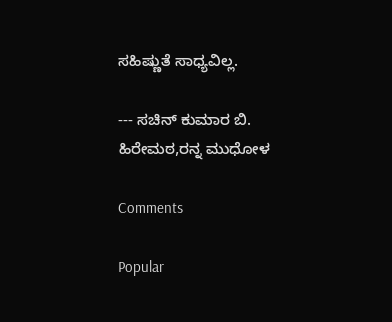ಸಹಿಷ್ಣುತೆ ಸಾಧ್ಯವಿಲ್ಲ.

--- ಸಚಿನ್ ಕುಮಾರ ಬಿ. ಹಿರೇಮಠ,ರನ್ನ ಮುಧೋಳ

Comments

Popular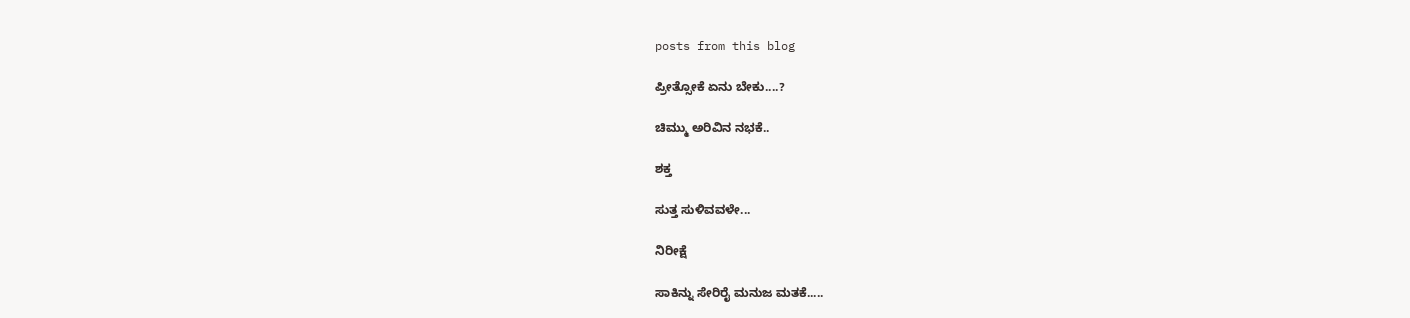posts from this blog

ಪ್ರೀತ್ಸೋಕೆ ಏನು ಬೇಕು....?

ಚಿಮ್ಮು ಅರಿವಿನ ನಭಕೆ..

ಶಕ್ತ

ಸುತ್ತ ಸುಳಿವವಳೇ...

ನಿರೀಕ್ಷೆ

ಸಾಕಿನ್ನು ಸೇರಿರೈ ಮನುಜ ಮತಕೆ.....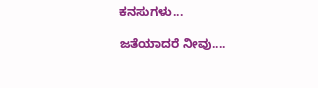ಕನಸುಗಳು...

ಜತೆಯಾದರೆ ನೀವು....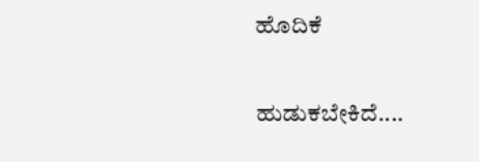ಹೊದಿಕೆ

ಹುಡುಕಬೇಕಿದೆ....